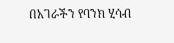በአገራችን የባንክ ሂሳብ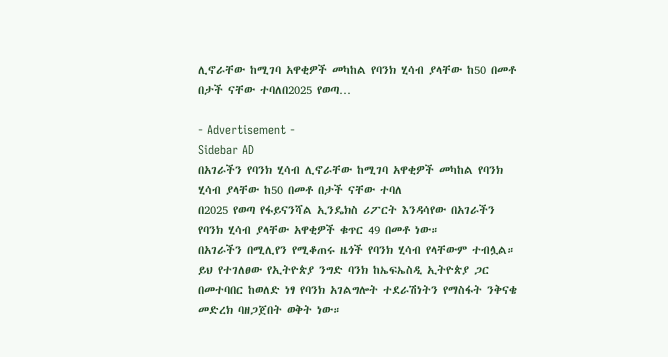ሊኖራቸው ከሚገባ አዋቂዎች መካከል የባንክ ሂሳብ ያላቸው ከ50 በመቶ በታች ናቸው ተባለበ2025 የወጣ…

- Advertisement -
Sidebar AD
በአገራችን የባንክ ሂሳብ ሊኖራቸው ከሚገባ አዋቂዎች መካከል የባንክ ሂሳብ ያላቸው ከ50 በመቶ በታች ናቸው ተባለ
በ2025 የወጣ የፋይናንሻል ኢንዴክስ ሪፖርት እንዳሳየው በአገራችን የባንክ ሂሳብ ያላቸው አዋቂዎች ቁጥር 49 በመቶ ነው።
በአገራችን በሚሊየን የሚቆጠሩ ዜጎች የባንክ ሂሳብ የላቸውም ተብሏል።
ይህ የተገለፀው የኢትዮጵያ ንግድ ባንክ ከኤፍኤስዲ ኢትዮጵያ ጋር በመተባበር ከወለድ ነፃ የባንክ አገልግሎት ተደራሽነትን የማስፋት ንቅናቄ መድረክ ባዘጋጀበት ወቅት ነው።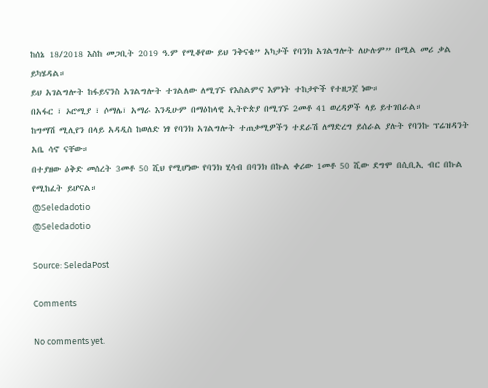ከሰኔ 18/2018 እስከ መጋቢት 2019 ዓ.ም የሚቆየው ይህ ንቅናቄ” አካታች የባንክ አገልግሎት ለሁሉም” በሚል መሪ ቃል ይካሄዳል።
ይህ አገልግሎት ከፋይናንስ አገልግሎት ተገልለው ለሚገኙ የእስልምና እምነት ተከታዮች የተዘጋጀ ነው።
በአፋር ፣ ኦሮሚያ ፣ ሶማሌ፣ አማራ እንዲሁም በማዕከላዊ ኢትዮጵያ በሚገኙ 2መቶ 41 ወረዳዎች ላይ ይተገበራል።
ከግማሽ ሚሊየን በላይ አዳዲስ ከወለድ ነፃ የባንክ አገልግሎት ተጠቃሚዎችን ተደራሽ ለማድረግ ይሰራል ያሉት የባንኩ ፕሬዝዳንት አቤ ሳኖ ናቸው።
በተያዘው ዕቅድ መሰረት 3መቶ 50 ሺህ የሚሆነው የባንክ ሂሳብ በባንክ በኩል ቀሪው 1መቶ 50 ሺው ደግሞ በሲቢኢ ብር በኩል የሚከፈት ይሆናል።
@Seledadotio
@Seledadotio

Source: SeledaPost

Comments

No comments yet.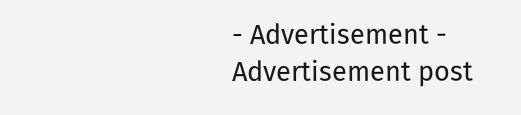- Advertisement -
Advertisement post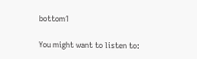bottom1

You might want to listen to: